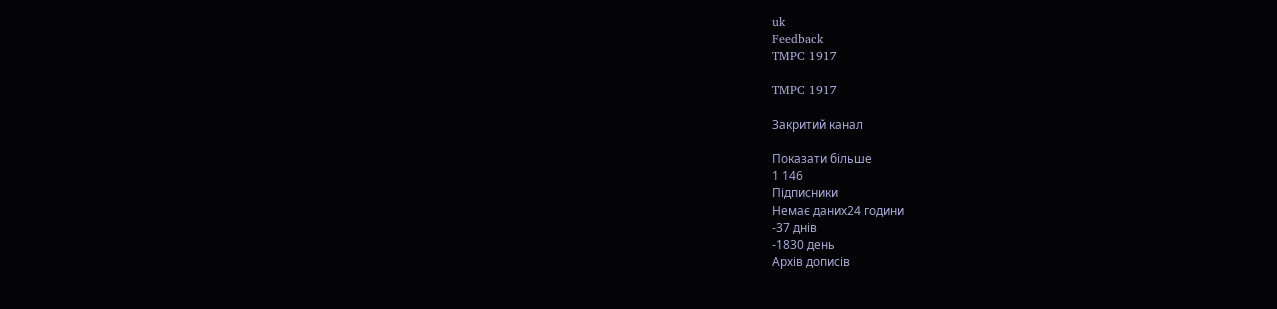uk
Feedback
TMPC 1917

TMPC 1917

Закритий канал

Показати більше
1 146
Підписники
Немає даних24 години
-37 днів
-1830 день
Архів дописів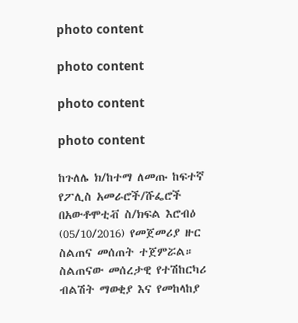photo content

photo content

photo content

photo content

ከጉለሌ ክ/ከተማ ለመጡ ከፍተኛ የፖሊስ አመራሮች/ሹፌሮች በአውቶሞቲቭ ስ/ክፍል እሮብዕ (05/10/2016) የመጀመሪያ ዙር ስልጠና መሰጠት ተጀምሯል። ስልጠናው መሰረታዊ የተሽከርካሪ ብልሽት ማወቂያ እና የመከላከያ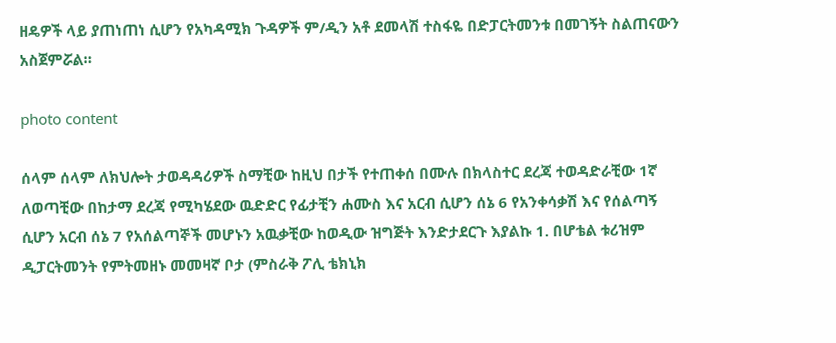ዘዴዎች ላይ ያጠነጠነ ሲሆን የአካዳሚክ ጉዳዎች ም/ዲን አቶ ደመላሽ ተስፋዬ በድፓርትመንቱ በመገኝት ስልጠናውን አስጀምሯል።

photo content

ሰላም ሰላም ለክህሎት ታወዳዳሪዎች ስማቺው ከዚህ በታች የተጠቀሰ በሙሉ በክላስተር ደረጃ ተወዳድራቺው 1ኛ ለወጣቺው በከታማ ደረጃ የሚካሄደው ዉድድር የፊታቺን ሐሙስ እና አርብ ሲሆን ሰኔ 6 የአንቀሳቃሽ እና የሰልጣኝ ሲሆን አርብ ሰኔ 7 የአሰልጣኞች መሆኑን አዉቃቺው ከወዲው ዝግጅት እንድታደርጉ እያልኩ 1. በሆቴል ቱሪዝም ዲፓርትመንት የምትመዘኑ መመዛኛ ቦታ (ምስራቅ ፖሊ ቴክኒክ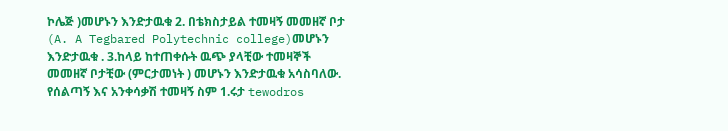ኮሌጅ )መሆኑን እንድታዉቁ 2. በቴክስታይል ተመዛኝ መመዘኛ ቦታ (A. A Tegbared Polytechnic college)መሆኑን እንድታዉቁ . 3.ከላይ ከተጠቀሱት ዉጭ ያላቺው ተመዛኞች መመዘኛ ቦታቺው (ምርታመነት ) መሆኑን እንድታዉቁ አሳስባለው. የሰልጣኝ እና አንቀሳቃሽ ተመዛኝ ስም 1.ሩታ tewodros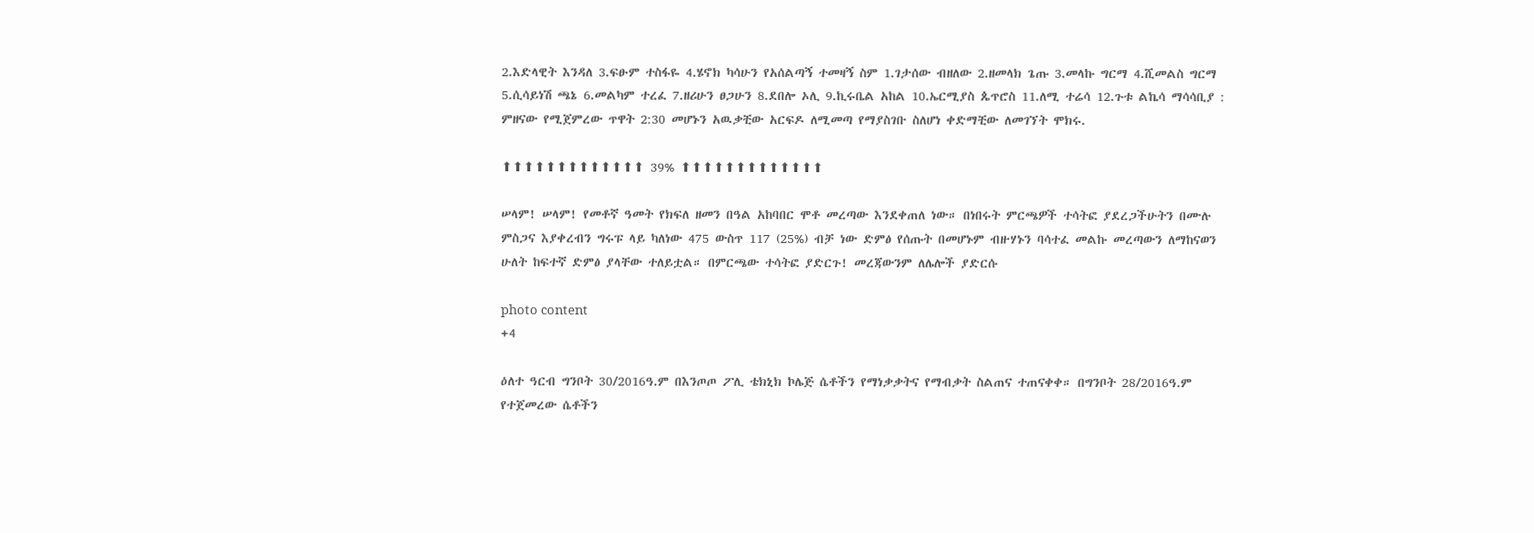2.እድላዊት እንዳለ 3.ፍፁም ተስፋዬ 4.ሄኖክ ካሳሁን የአሰልጣኝ ተመዛኝ ስም 1.ገታሰው ብዘለው 2.ዘመላክ ጌጡ 3.መላኩ ግርማ 4.ሺመልስ ግርማ 5.ሲሳይነሽ ጫኔ 6.መልካም ተረፈ 7.ዘሪሁን ፀጋሁን 8.ደበሎ ኦሊ 9.ኪሩቤል አከል 10.ኤርሚያስ ጴጥሮስ 11.ለሚ ተሬሳ 12.ጉቱ ልኬሳ ማሳሳቢያ : ምዘናው የሚጀምረው ጥዋት 2:30 መሆኑን አዉቃቺው አርፍዶ ለሚመጣ የማያስገቡ ስለሆነ ቀድማቺው ለመገኘት ሞክሩ.

⬆⬆⬆⬆⬆⬆⬆⬆⬆⬆⬆⬆⬆ 39% ⬆⬆⬆⬆⬆⬆⬆⬆⬆⬆⬆⬆⬆

ሠላም! ሠላም! የመቶኛ ዓመት የክፍለ ዘመን በዓል አከባበር ሞቶ መረጣው እንደቀጠለ ነው። በነበሩት ምርጫዎች ተሳትፎ ያደረጋችሁትን በሙሉ ምስጋና እያቀረብን ግሩፑ ላይ ካለነው 475 ውስጥ 117 (25%) ብቻ ነው ድምፅ የሰጡት በመሆኑም ብዙሃኑን ባሳተፈ መልኩ መረጣውን ለማከናወን ሁለት ከፍተኛ ድምፅ ያላቸው ተለይቷል። በምርጫው ተሳትፎ ያድርጉ! መረጃውንም ለሌሎች ያድርሱ

photo content
+4

ዕለተ ዓርብ ግንቦት 30/2016ዓ.ም በእንጦጦ ፖሊ ቴክኒክ ኮሌጅ ሴቶችን የማነቃቃትና የማብቃት ስልጠና ተጠናቀቀ። በግንቦት 28/2016ዓ.ም የተጀመረው ሴቶችን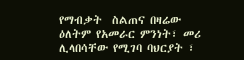የማብቃት  ስልጠና በዛሬው ዕለትም የአመራር ምንነት፣ መሪ ሊላበሳቸው የሚገባ ባህርያት ፣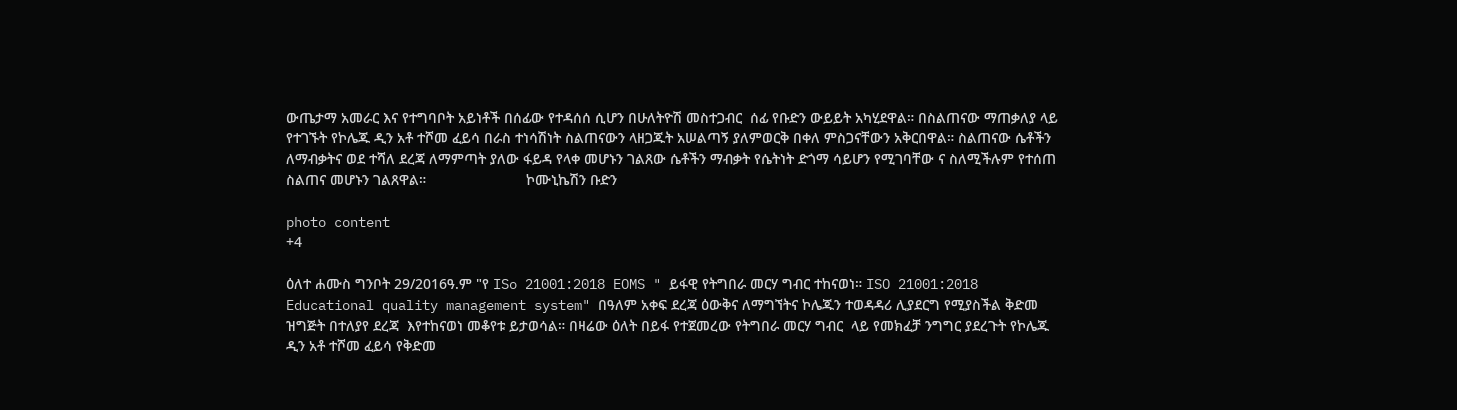ውጤታማ አመራር እና የተግባቦት አይነቶች በሰፊው የተዳሰሰ ሲሆን በሁለትዮሽ መስተጋብር  ሰፊ የቡድን ውይይት አካሂደዋል። በስልጠናው ማጠቃለያ ላይ የተገኙት የኮሌጁ ዲን አቶ ተሾመ ፈይሳ በራስ ተነሳሽነት ስልጠናውን ላዘጋጁት አሠልጣኝ ያለምወርቅ በቀለ ምስጋናቸውን አቅርበዋል። ስልጠናው ሴቶችን ለማብቃትና ወደ ተሻለ ደረጃ ለማምጣት ያለው ፋይዳ የላቀ መሆኑን ገልጸው ሴቶችን ማብቃት የሴትነት ድጎማ ሳይሆን የሚገባቸው ና ስለሚችሉም የተሰጠ ስልጠና መሆኑን ገልጸዋል።                         ኮሙኒኬሽን ቡድን

photo content
+4

ዕለተ ሐሙስ ግንቦት 29/2016ዓ.ም "የ ISo 21001:2018 EOMS " ይፋዊ የትግበራ መርሃ ግብር ተከናወነ። ISO 21001:2018 Educational quality management system" በዓለም አቀፍ ደረጃ ዕውቅና ለማግኘትና ኮሌጁን ተወዳዳሪ ሊያደርግ የሚያስችል ቅድመ ዝግጅት በተለያየ ደረጃ  እየተከናወነ መቆየቱ ይታወሳል። በዛሬው ዕለት በይፋ የተጀመረው የትግበራ መርሃ ግብር  ላይ የመክፈቻ ንግግር ያደረጉት የኮሌጁ ዲን አቶ ተሾመ ፈይሳ የቅድመ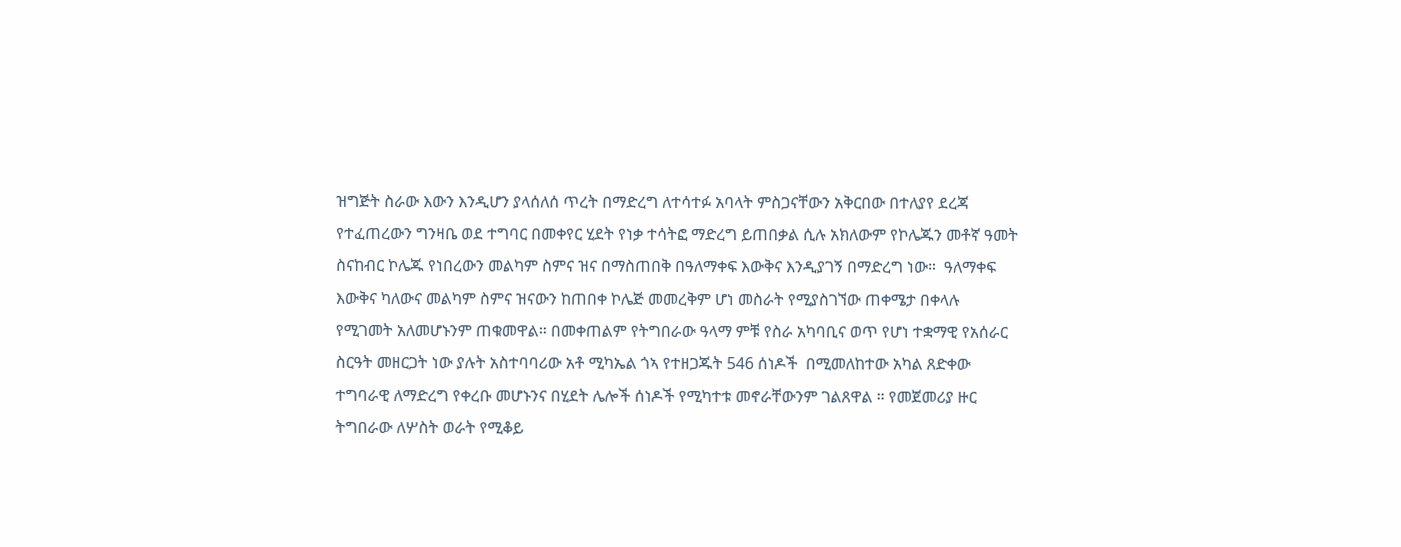ዝግጅት ስራው እውን እንዲሆን ያላሰለሰ ጥረት በማድረግ ለተሳተፉ አባላት ምስጋናቸውን አቅርበው በተለያየ ደረጃ የተፈጠረውን ግንዛቤ ወደ ተግባር በመቀየር ሂደት የነቃ ተሳትፎ ማድረግ ይጠበቃል ሲሉ አክለውም የኮሌጁን መቶኛ ዓመት ስናከብር ኮሌጁ የነበረውን መልካም ስምና ዝና በማስጠበቅ በዓለማቀፍ እውቅና እንዲያገኝ በማድረግ ነው።  ዓለማቀፍ እውቅና ካለውና መልካም ስምና ዝናውን ከጠበቀ ኮሌጅ መመረቅም ሆነ መስራት የሚያስገኘው ጠቀሜታ በቀላሉ የሚገመት አለመሆኑንም ጠቁመዋል። በመቀጠልም የትግበራው ዓላማ ምቹ የስራ አካባቢና ወጥ የሆነ ተቋማዊ የአሰራር ስርዓት መዘርጋት ነው ያሉት አስተባባሪው አቶ ሚካኤል ጎኣ የተዘጋጁት 546 ሰነዶች  በሚመለከተው አካል ጸድቀው ተግባራዊ ለማድረግ የቀረቡ መሆኑንና በሂደት ሌሎች ሰነዶች የሚካተቱ መኖራቸውንም ገልጸዋል ። የመጀመሪያ ዙር ትግበራው ለሦስት ወራት የሚቆይ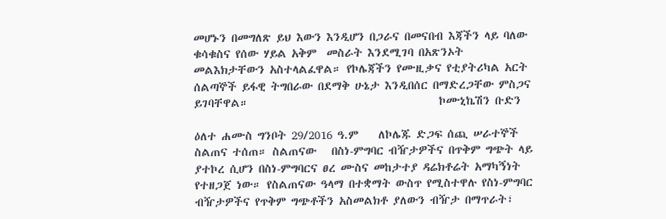መሆኑን በመግለጽ ይህ እውን እንዲሆን በጋራና በመናበብ እጃችን ላይ ባለው ቁሳቁስና የሰው ሃይል አቅም  መስራት እንደሚገባ በአጽንኦት መልእክታቸውን አስተላልፈዋል። የኮሌጃችን የሙዚቃና የቲያትሪካል አርት ሰልጣኞች ይፋዊ ትግበራው በደማቅ ሁኔታ እንዲበሰር በማድረጋቸው ምስጋና ይገባቸዋል።                                      ኮሙኒኬሽን ቡድን

ዕለተ ሐሙስ ግንቦት 29/2016 ዓ.ም    ለኮሌጁ ድጋፍ ሰጪ ሠራተኞች ስልጠና ተሰጠ። ስልጠናው   በስነ-ምግባር ብዥታዎችና በጥቅም ግጭት ላይ ያተኮረ ሲሆን በስነ-ምግባርና ፀረ ሙስና መከታተያ ዳሬክቶሬት አማካኝነት የተዘጋጀ ነው። የስልጠናው ዓላማ በተቋማት ውስጥ የሚስተዋሉ የስነ-ምግባር ብዥታዎችና የጥቅም ግጭቶችን አስመልክቶ ያለውን ብዥታ በማጥራት፣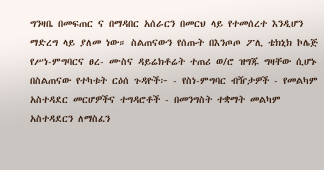ግንዛቤ በመፍጠር ና በማዳበር አሰራርን በመርህ ላይ የተመሰረተ እንዲሆን ማድረግ ላይ ያለመ ነው። ስልጠናውን የሰጡት በእንጦጦ ፖሊ ቴክኒክ ኮሌጅ የሥነ-ምግባርና ፀረ- ሙስና ዳይሬክቶሬት ተጠሪ ወ/ሮ ዝግጁ ግዛቸው ሲሆኑ በስልጠናው የተካቱት ርዕሰ ጉዳዮች፦ - የስነ-ምግባር ብዥታዎች - የመልካም አስተዳደር መርሆዎችና ተግዳሮቶች - በመንግስት ተቋማት መልካም አስተዳደርን ለማስፈን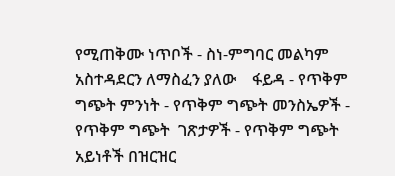የሚጠቅሙ ነጥቦች - ስነ-ምግባር መልካም አስተዳደርን ለማስፈን ያለው    ፋይዳ - የጥቅም ግጭት ምንነት - የጥቅም ግጭት መንስኤዎች - የጥቅም ግጭት  ገጽታዎች - የጥቅም ግጭት አይነቶች በዝርዝር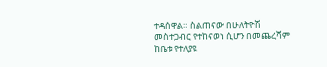ተዳሰዋል። ስልጠናው በሁለትዮሽ መስተጋብር የተከናወነ ሲሆን በመጨረሻም ከቤቱ የተለያዩ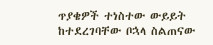ጥያቄዎች ተነስተው ውይይት ከተደረገባቸው ቦኋላ ስልጠናው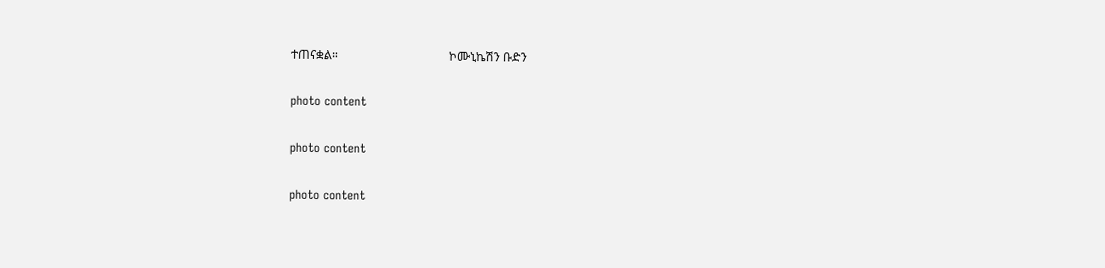ተጠናቋል።                                     ኮሙኒኬሽን ቡድን

photo content

photo content

photo content